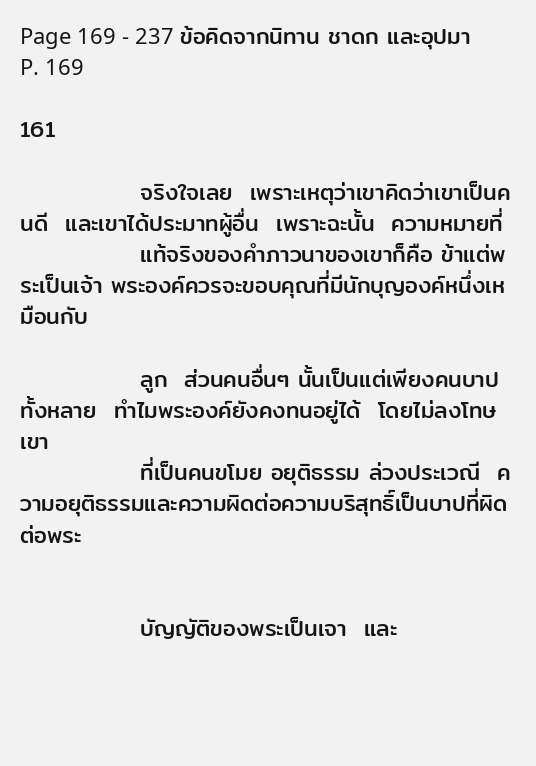Page 169 - 237 ข้อคิดจากนิทาน ชาดก และอุปมา
P. 169

161

              จริงใจเลย  เพราะเหตุว่าเขาคิดว่าเขาเป็นคนดี  และเขาได้ประมาทผู้อื่น  เพราะฉะนั้น  ความหมายที่
              แท้จริงของคำภาวนาของเขาก็คือ ข้าแต่พระเป็นเจ้า พระองค์ควรจะขอบคุณที่มีนักบุญองค์หนึ่งเหมือนกับ

              ลูก  ส่วนคนอื่นๆ นั้นเป็นแต่เพียงคนบาปทั้งหลาย  ทำไมพระองค์ยังคงทนอยู่ได้  โดยไม่ลงโทษเขา
              ที่เป็นคนขโมย อยุติธรรม ล่วงประเวณี  ความอยุติธรรมและความผิดต่อความบริสุทธิ์เป็นบาปที่ผิดต่อพระ


              บัญญัติของพระเป็นเจา  และ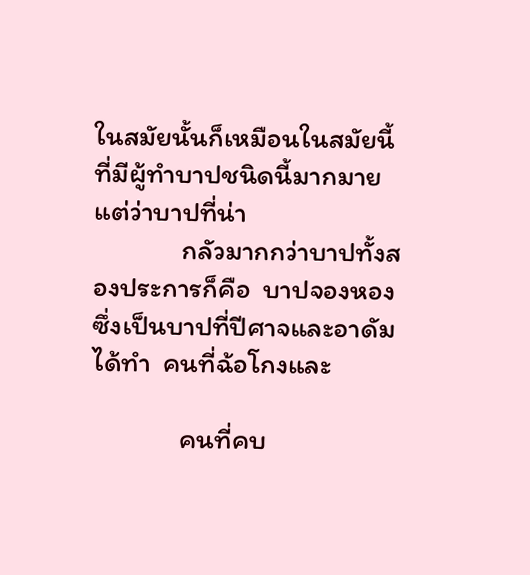ในสมัยนั้นก็เหมือนในสมัยนี้  ที่มีผู้ทำบาปชนิดนี้มากมาย  แต่ว่าบาปที่น่า
              กลัวมากกว่าบาปทั้งสองประการก็คือ  บาปจองหอง  ซึ่งเป็นบาปที่ปีศาจและอาดัมได้ทำ  คนที่ฉ้อโกงและ

              คนที่คบ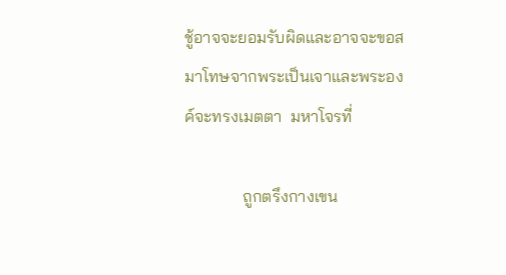ชู้อาจจะยอมรับผิดและอาจจะขอสมาโทษจากพระเป็นเจาและพระองค์จะทรงเมตตา  มหาโจรที่

              ถูกตรึงกางเขน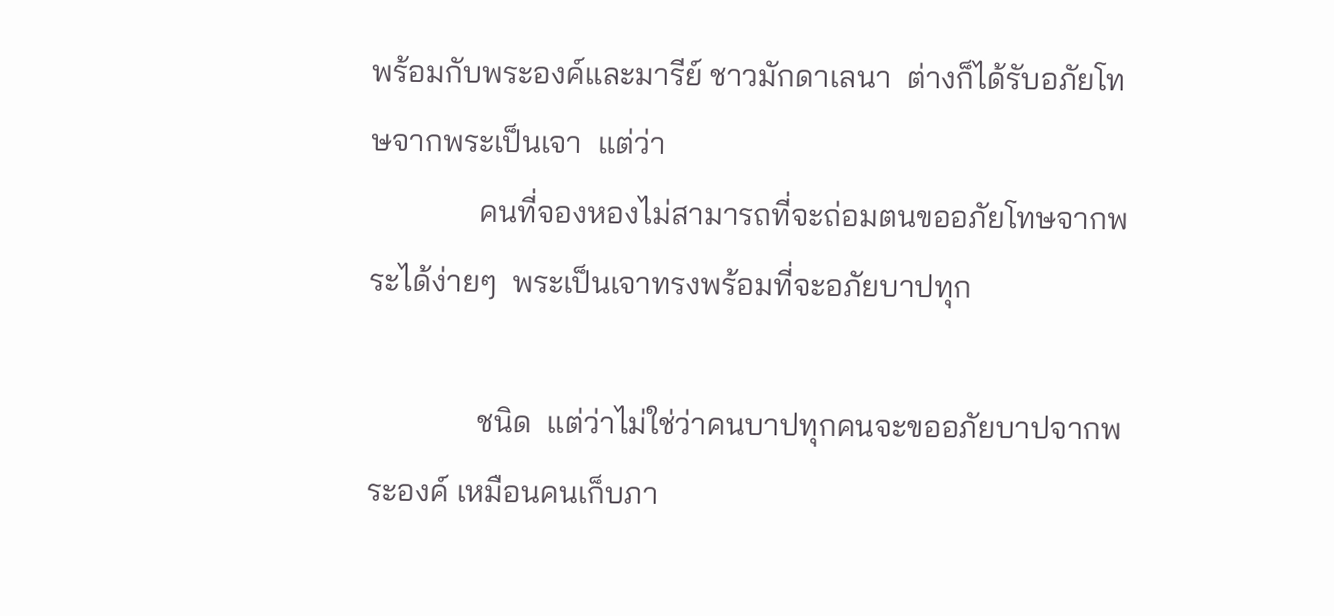พร้อมกับพระองค์และมารีย์ ชาวมักดาเลนา  ต่างก็ได้รับอภัยโทษจากพระเป็นเจา  แต่ว่า
              คนที่จองหองไม่สามารถที่จะถ่อมตนขออภัยโทษจากพระได้ง่ายๆ  พระเป็นเจาทรงพร้อมที่จะอภัยบาปทุก

              ชนิด  แต่ว่าไม่ใช่ว่าคนบาปทุกคนจะขออภัยบาปจากพระองค์ เหมือนคนเก็บภา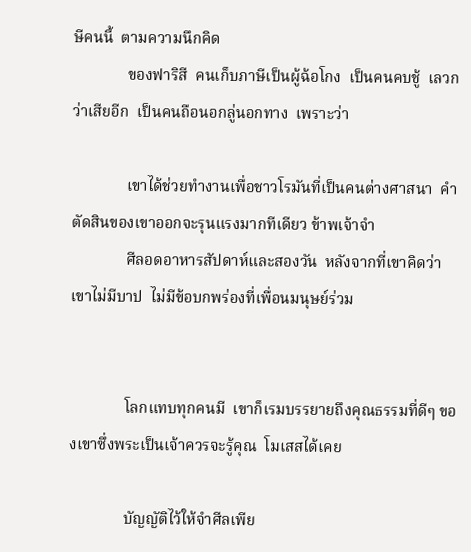ษีคนนี้  ตามความนึกคิด
              ของฟาริสี  คนเก็บภาษีเป็นผู้ฉ้อโกง  เป็นคนคบชู้  เลวกว่าเสียอีก  เป็นคนถือนอกลู่นอกทาง  เพราะว่า

              เขาได้ช่วยทำงานเพื่อชาวโรมันที่เป็นคนต่างศาสนา  คำตัดสินของเขาออกจะรุนแรงมากทีเดียว ข้าพเจ้าจำ
              ศีลอดอาหารสัปดาห์และสองวัน  หลังจากที่เขาคิดว่า  เขาไม่มีบาป  ไม่มีข้อบกพร่องที่เพื่อนมนุษย์ร่วม


              โลกแทบทุกคนมี  เขาก็เรมบรรยายถึงคุณธรรมที่ดีๆ ของเขาซึ่งพระเป็นเจ้าควรจะรู้คุณ  โมเสสได้เคย

              บัญญัติไว้ให้จำศีลเพีย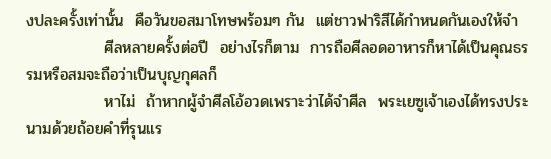งปละครั้งเท่านั้น  คือวันขอสมาโทษพร้อมๆ กัน  แต่ชาวฟาริสีได้กำหนดกันเองให้จำ
              ศีลหลายครั้งต่อปี  อย่างไรก็ตาม  การถือศีลอดอาหารก็หาได้เป็นคุณธรรมหรือสมจะถือว่าเป็นบุญกุศลก็
              หาไม่  ถ้าหากผู้จำศีลโอ้อวดเพราะว่าได้จำศีล  พระเยซูเจ้าเองได้ทรงประนามด้วยถ้อยคำที่รุนแร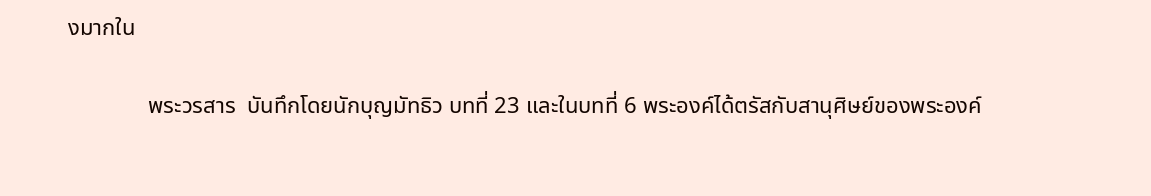งมากใน

              พระวรสาร  บันทึกโดยนักบุญมัทธิว บทที่ 23 และในบทที่ 6 พระองค์ได้ตรัสกับสานุศิษย์ของพระองค์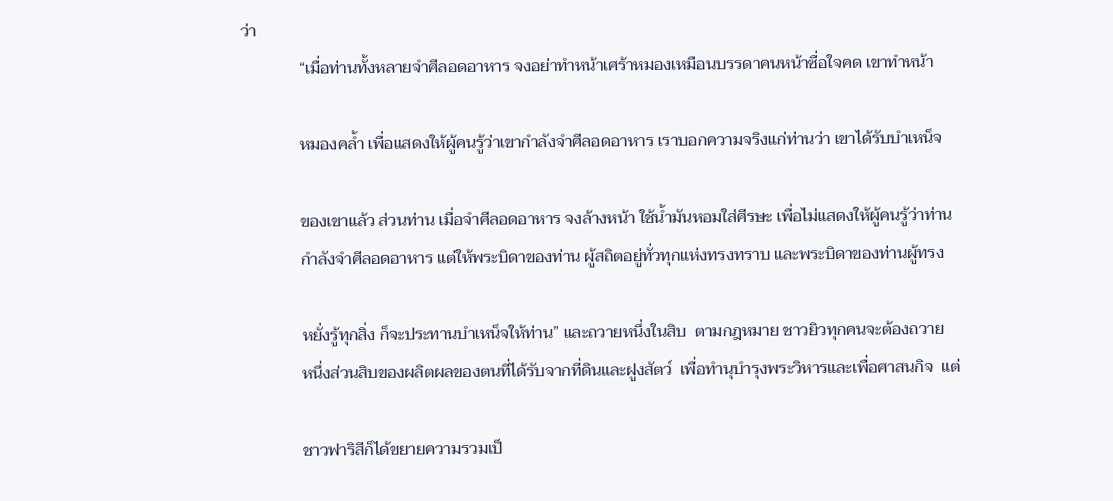ว่า
              “เมื่อท่านทั้งหลายจำศีลอดอาหาร จงอย่าทำหน้าเศร้าหมองเหมือนบรรดาคนหน้าซื่อใจคด เขาทำหน้า

              หมองคล้ำ เพื่อแสดงให้ผู้คนรู้ว่าเขากำลังจำศีลอดอาหาร เราบอกความจริงแก่ท่านว่า เขาได้รับบำเหน็จ

              ของเขาแล้ว ส่วนท่าน เมื่อจำศีลอดอาหาร จงล้างหน้า ใช้น้ำมันหอมใส่ศีรษะ เพื่อไม่แสดงให้ผู้คนรู้ว่าท่าน
              กำลังจำศีลอดอาหาร แต่ให้พระบิดาของท่าน ผู้สถิตอยู่ทั่วทุกแห่งทรงทราบ และพระบิดาของท่านผู้ทรง

              หยั่งรู้ทุกสิ่ง ก็จะประทานบำเหน็จให้ท่าน” และถวายหนึ่งในสิบ  ตามกฎหมาย ชาวยิวทุกคนจะต้องถวาย
              หนึ่งส่วนสิบของผลิตผลของตนที่ได้รับจากที่ดินและฝูงสัตว์  เพื่อทำนุบำรุงพระวิหารและเพื่อศาสนกิจ  แต่

              ชาวฟาริสีก็ได้ขยายความรวมเป็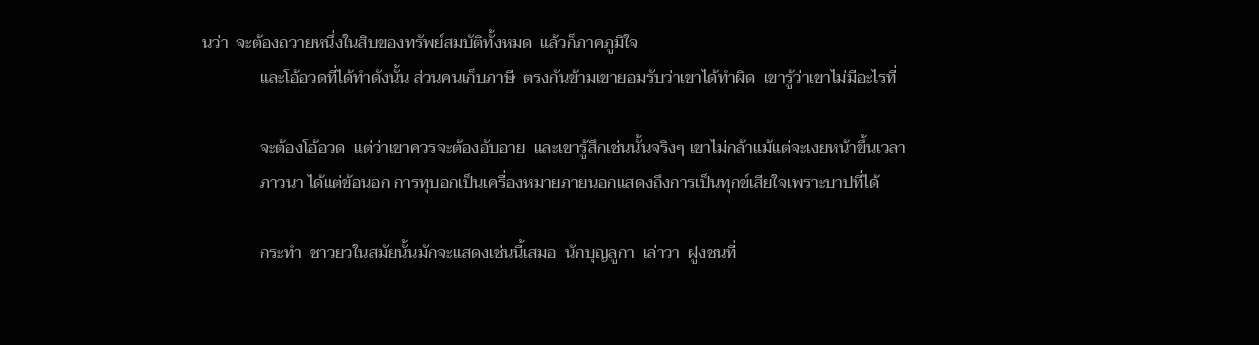นว่า  จะต้องถวายหนึ่งในสิบของทรัพย์สมบัติทั้งหมด  แล้วก็ภาคภูมิใจ
              และโอ้อวดที่ได้ทำดังนั้น ส่วนคนเก็บภาษี  ตรงกันข้ามเขายอมรับว่าเขาได้ทำผิด  เขารู้ว่าเขาไม่มีอะไรที่

              จะต้องโอ้อวด  แต่ว่าเขาควรจะต้องอับอาย  และเขารู้สึกเช่นนั้นจริงๆ เขาไม่กล้าแม้แต่จะเงยหน้าขึ้นเวลา
              ภาวนา ได้แต่ข้อนอก การทุบอกเป็นเครื่องหมายภายนอกแสดงถึงการเป็นทุกข์เสียใจเพราะบาปที่ได้

              กระทำ  ชาวยวในสมัยนั้นมักจะแสดงเช่นนี้เสมอ  นักบุญลูกา  เล่าวา  ฝูงชนที่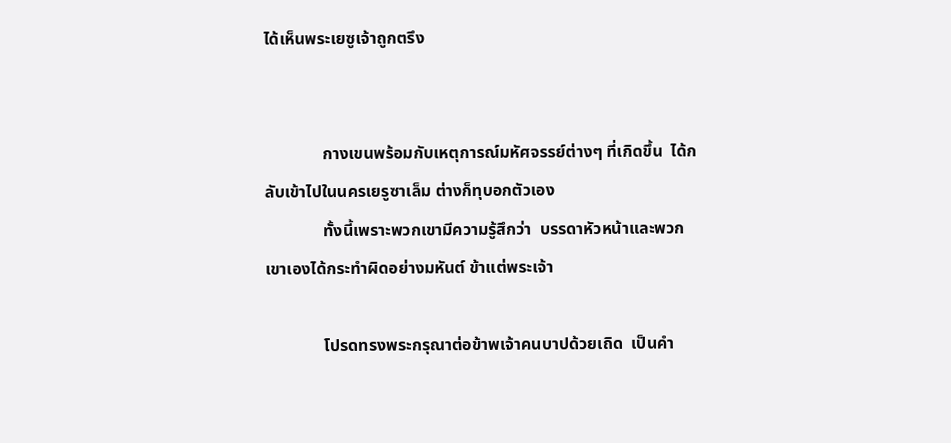ได้เห็นพระเยซูเจ้าถูกตรึง


              กางเขนพร้อมกับเหตุการณ์มหัศจรรย์ต่างๆ ที่เกิดขึ้น  ได้กลับเข้าไปในนครเยรูซาเล็ม ต่างก็ทุบอกตัวเอง
              ทั้งนี้เพราะพวกเขามีความรู้สึกว่า  บรรดาหัวหน้าและพวกเขาเองได้กระทำผิดอย่างมหันต์ ข้าแต่พระเจ้า

              โปรดทรงพระกรุณาต่อข้าพเจ้าคนบาปด้วยเถิด  เป็นคำ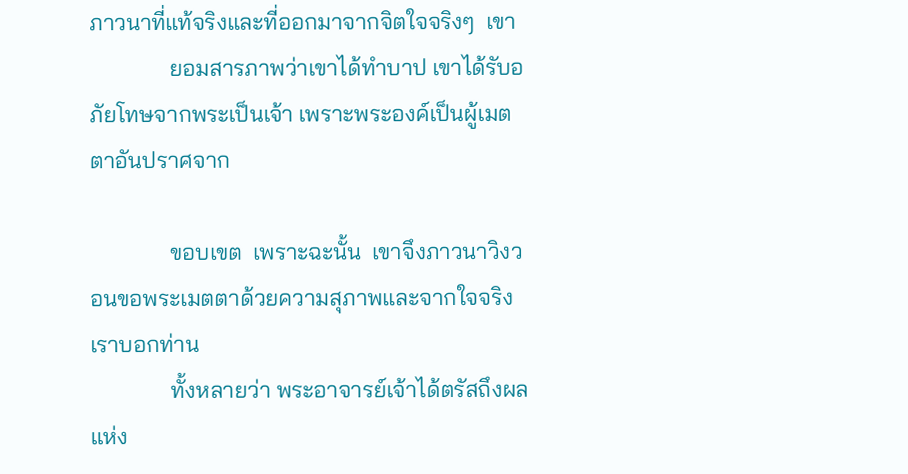ภาวนาที่แท้จริงและที่ออกมาจากจิตใจจริงๆ  เขา
              ยอมสารภาพว่าเขาได้ทำบาป เขาได้รับอภัยโทษจากพระเป็นเจ้า เพราะพระองค์เป็นผู้เมตตาอันปราศจาก

              ขอบเขต  เพราะฉะนั้น  เขาจึงภาวนาวิงวอนขอพระเมตตาด้วยความสุภาพและจากใจจริง เราบอกท่าน
              ทั้งหลายว่า พระอาจารย์เจ้าได้ตรัสถึงผลแห่ง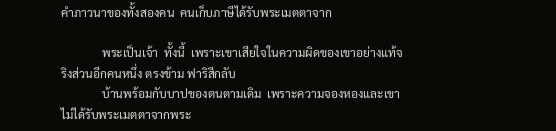คำภาวนาของทั้งสองคน  คนเก็บภาษีได้รับพระเมตตาจาก

              พระเป็นเจ้า  ทั้งนี้  เพราะเขาเสียใจในความผิดของเขาอย่างแท้จริงส่วนอีกคนหนึ่ง ตรงข้าม ฟาริสีกลับ
              บ้านพร้อมกับบาปของตนตามเดิม  เพราะความจองหองและเขาไม่ได้รับพระเมตตาจากพระ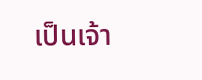เป็นเจ้า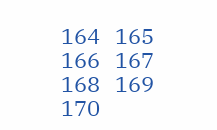164   165   166   167   168   169   170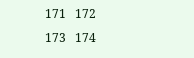171   172   173   174